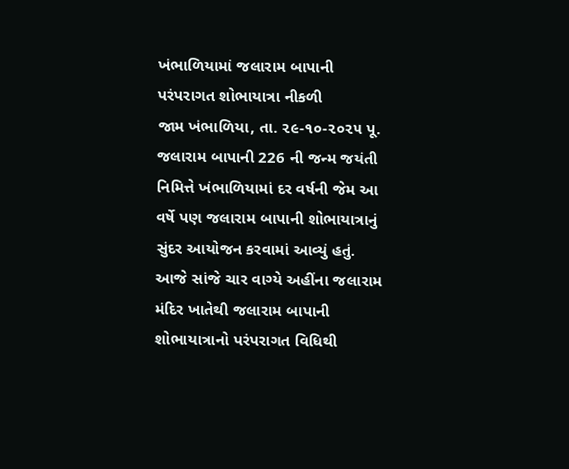ખંભાળિયામાં જલારામ બાપાની પરંપરાગત શોભાયાત્રા નીકળી
જામ ખંભાળિયા, તા. ૨૯-૧૦-૨૦૨૫ પૂ. જલારામ બાપાની 226 ની જન્મ જયંતી નિમિત્તે ખંભાળિયામાં દર વર્ષની જેમ આ વર્ષે પણ જલારામ બાપાની શોભાયાત્રાનું સુંદર આયોજન કરવામાં આવ્યું હતું. આજે સાંજે ચાર વાગ્યે અહીંના જલારામ મંદિર ખાતેથી જલારામ બાપાની શોભાયાત્રાનો પરંપરાગત વિધિથી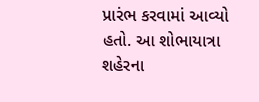પ્રારંભ કરવામાં આવ્યો હતો. આ શોભાયાત્રા શહેરના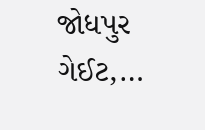જોધપુર ગેઈટ,…